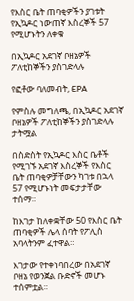የእስር ቤት ጠባቂዎችን ያገቱት የኢኳዶር ነውጠኛ እስረኞች 57 የሚሆኑትን ለቀቁ

በኢኳዶር አደገኛ ቦዘኔዎች ፖለቲከኞችን ያስገድላሉ

የፎቶው ባለመብት, EPA

የምስሉ መግለጫ, በኢኳዶር አደገኛ ቦዘኔዎች ፖለቲከኞችን ያስገድላሉ
ታትሟል

በስድስት የኢኳዶር እስር ቤቶች የሚገኙ አደገኛ እስረኞች የእስር ቤት ጠባቂዎቻቸውን ካገቱ በኋላ 57 የሚሆኑነት መፍታታቸው ተሰማ።

ከእገታ ከለቀቋቸው 50 የእስር ቤት ጠባቂዎች ሌላ ሰባት የፖሊስ አባላትንም ፈተዋል።

እገታው የተቀነባበረው በአደገኛ ቦዘኔ የወንጀል ቡድኖች መሆኑ ተሰምቷል።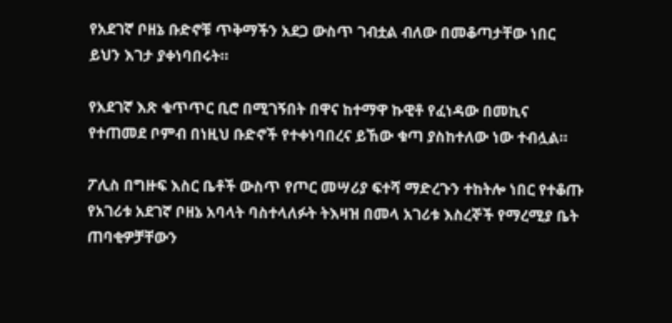የአደገኛ ቦዘኔ ቡድኖቹ ጥቅማችን አደጋ ውስጥ ገብቷል ብለው በመቆጣታቸው ነበር ይህን እገታ ያቀነባበሩት።

የአደገኛ እጽ ቁጥጥር ቢሮ በሚገኝበት በዋና ከተማዋ ኩዊቶ የፈነዳው በመኪና የተጠመደ ቦምብ በነዚህ ቡድኖች የተቀነባበረና ይኸው ቁጣ ያስከተለው ነው ተብሏል።

ፖሊስ በግዙፍ እስር ቤቶች ውስጥ የጦር መሣሪያ ፍተሻ ማድረጉን ተከትሎ ነበር የተቆጡ የአገሪቱ አደገኛ ቦዘኔ አባላት ባስተላለፉት ትእዛዝ በመላ አገሪቱ እስረኞች የማረሚያ ቤት ጠባቂዎቻቸውን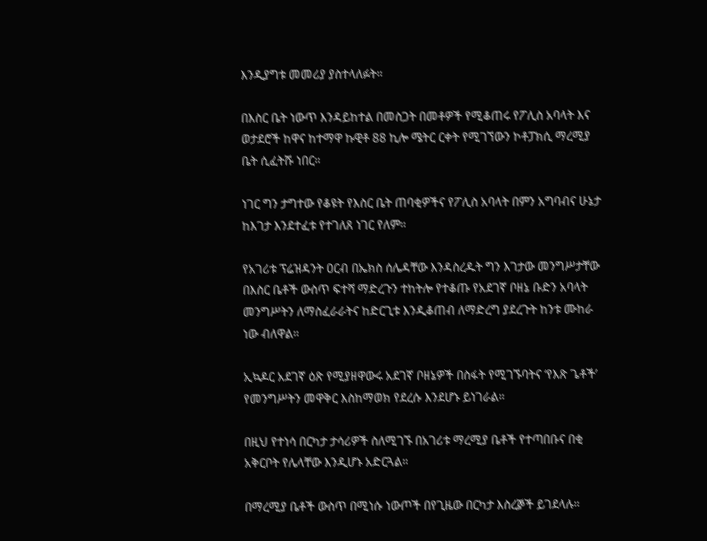እንዲያግቱ መመሪያ ያስተላለፉት።

በእስር ቤት ነውጥ እንዳይከተል በመስጋት በመቶዎች የሚቆጠሩ የፖሊስ አባላት እና ወታደሮች ከዋና ከተማዋ ኩዊቶ 88 ኪሎ ሜትር ርቀት የሚገኘውን ኮቶፓክሲ ማረሚያ ቤት ሲፈትሹ ነበር።

ነገር ግን ታግተው የቆዩት የእስር ቤት ጠባቂዎችና የፖሊስ አባላት በምን አግባብና ሁኔታ ከእገታ እንደተፈቱ የተገለጸ ነገር የለም።

የአገሪቱ ፕሬዝዳንት ዐርብ በኤክስ ሰሌዳቸው እንዳስረዱት ግን እገታው መንግሥታቸው በእስር ቤቶች ውስጥ ፍተሻ ማድረጉን ተከትሎ የተቆጡ የአደገኛ ቦዘኔ ቡድን አባላት መንግሥትን ለማስፈራራትና ከድርጊቱ እንዲቆጠብ ለማድረግ ያደረጉት ከንቱ ሙከራ ነው ብለዋል።

ኢኳዶር አደገኛ ዕጽ የሚያዘዋውሩ አደገኛ ቦዘኔዎች በስፋት የሚገኙባትና ‘የእጽ ጌቶች’ የመንግሥትን መዋቅር እስከማወክ የደረሱ እንደሆኑ ይነገራል።

በዚህ የተነሳ በርካታ ታሳሪዎች ስለሚገኙ በአገሪቱ ማረሚያ ቤቶች የተጣበቡና በቂ አቅርቦት የሌላቸው እንዲሆኑ አድርጓል።

በማረሚያ ቤቶች ውስጥ በሚነሱ ነውጦች በየጊዜው በርካታ እስረⶉች ይገደላሉ።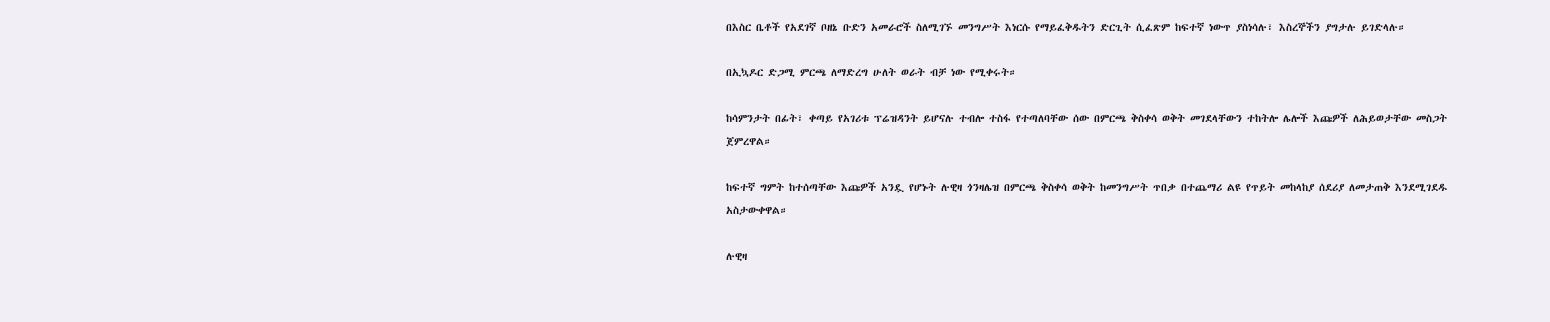በእስር ቤቶች የአደገኛ ቦዘኔ ቡድን አመራሮች ስለሚገኙ መንግሥት እነርሱ የማይፈቅዱትን ድርጊት ሲፈጽም ከፍተኛ ነውጥ ያስነሳሉ፣ እስረኞችን ያግታሉ ይገድላሉ።

በኢኳዶር ድጋሚ ምርጫ ለማድረግ ሁለት ወራት ብቻ ነው የሚቀሩት።

ከሳምንታት በፊት፣ ቀጣይ የአገሪቱ ፕሬዝዳንት ይሆናሉ ተብሎ ተስፋ የተጣለባቸው ሰው በምርጫ ቅስቀሳ ወቅት መገደላቸውን ተከትሎ ሌሎች እጩዎች ለሕይወታቸው መስጋት ጀምረዋል።

ከፍተኛ ግምት ከተሰጣቸው እጩዎች አንዷ የሆኑት ሉዊዛ ጎንዛሌዝ በምርጫ ቅስቀሳ ወቅት ከመንግሥት ጥበቃ በተጨማሪ ልዩ የጥይት መከላከያ ሰደሪያ ለመታጠቅ እንደሚገደዱ አስታውቀዋል።

ሉዊዛ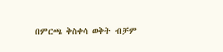በምርጫ ቅስቀሳ ወቅት ብቻም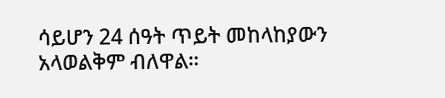ሳይሆን 24 ሰዓት ጥይት መከላከያውን አላወልቅም ብለዋል።